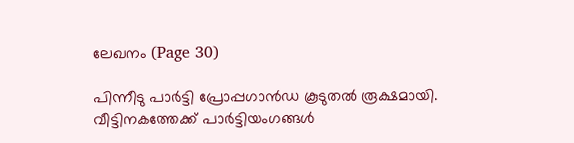ലേഖനം (Page 30)

പിന്നീടു പാർട്ടി പ്രോപ്പഗാൻഡ കൂടുതൽ രൂക്ഷമായി. വീട്ടിനകത്തേക്ക് പാർട്ടിയംഗങ്ങൾ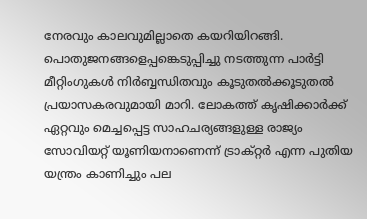നേരവും കാലവുമില്ലാതെ കയറിയിറങ്ങി. പൊതുജനങ്ങളെപ്പങ്കെടുപ്പിച്ചു നടത്തുന്ന പാർട്ടി മീറ്റിംഗുകൾ നിർബ്ബന്ധിതവും കൂടുതൽക്കൂടുതൽ പ്രയാസകരവുമായി മാറി. ലോകത്ത് കൃഷിക്കാർക്ക് ഏറ്റവും മെച്ചപ്പെട്ട സാഹചര്യങ്ങളുള്ള രാജ്യം സോവിയറ്റ് യൂണിയനാണെന്ന് ട്രാക്റ്റർ എന്ന പുതിയ യന്ത്രം കാണിച്ചും പല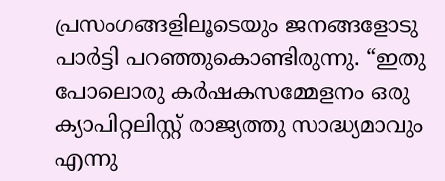പ്രസംഗങ്ങളിലൂടെയും ജനങ്ങളോടു പാർട്ടി പറഞ്ഞുകൊണ്ടിരുന്നു. “ഇതു പോലൊരു കർഷകസമ്മേളനം ഒരു ക്യാപിറ്റലിസ്റ്റ് രാജ്യത്തു സാദ്ധ്യമാവും എന്നു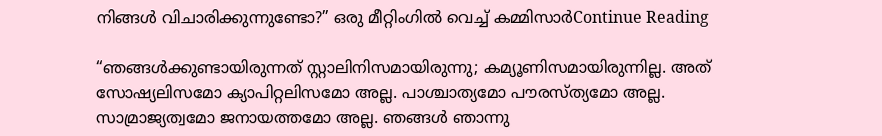നിങ്ങൾ വിചാരിക്കുന്നുണ്ടോ?” ഒരു മീറ്റിംഗിൽ വെച്ച് കമ്മിസാർContinue Reading

“ഞങ്ങൾക്കുണ്ടായിരുന്നത് സ്റ്റാലിനിസമായിരുന്നു; കമ്യൂണിസമായിരുന്നില്ല. അത് സോഷ്യലിസമോ ക്യാപിറ്റലിസമോ അല്ല. പാശ്ചാത്യമോ പൗരസ്ത്യമോ അല്ല. സാമ്രാജ്യത്വമോ ജനായത്തമോ അല്ല. ഞങ്ങൾ ഞാന്നു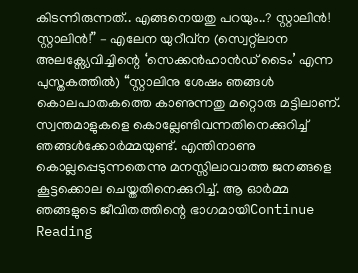കിടന്നിരുന്നത്.. എങ്ങനെയതു പറയും..? സ്റ്റാലിൻ! സ്റ്റാലിൻ!” – എലേന യുറീവ്ന (സ്വെറ്റ്ലാന അലക്സ്യേവിച്ചിന്റെ ‘സെക്കൻഹാൻഡ് ടൈം’ എന്ന പുസ്തകത്തിൽ) “സ്റ്റാലിനു ശേഷം ഞങ്ങൾ കൊലപാതകത്തെ കാണുന്നതു മറ്റൊരു മട്ടിലാണ്. സ്വന്തമാളുകളെ കൊല്ലേണ്ടിവന്നതിനെക്കുറിച്ച് ഞങ്ങൾക്കോർമ്മയുണ്ട്. എന്തിനാണു കൊല്ലപ്പെടുന്നതെന്നു മനസ്സിലാവാത്ത ജനങ്ങളെ കൂട്ടക്കൊല ചെയ്തതിനെക്കുറിച്ച്. ആ ഓർമ്മ ഞങ്ങളുടെ ജീവിതത്തിന്റെ ഭാഗമായിContinue Reading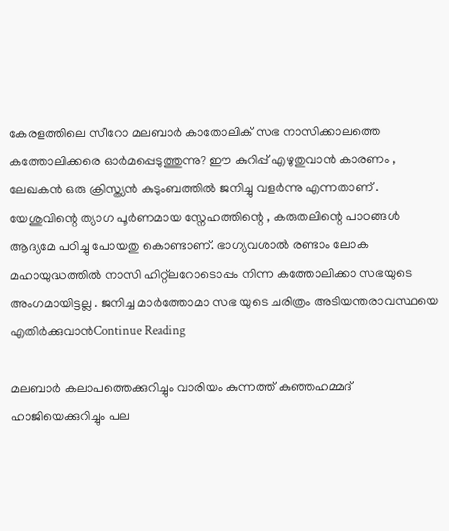കേരളത്തിലെ സീറോ മലബാർ കാതോലിക് സഭ നാസിക്കാലത്തെ കത്തോലിക്കരെ ഓർമപ്പെടുത്തുന്നു? ഈ കുറിപ്പ് എഴുതുവാൻ കാരണം , ലേഖകൻ ഒരു ക്രിസ്ത്യൻ കുടുംബത്തിൽ ജനിച്ചു വളർന്നു എന്നതാണ് . യേശുവിന്റെ ത്യാഗ പൂർണമായ സ്നേഹത്തിന്റെ , കരുതലിന്റെ പാഠങ്ങൾ ആദ്യമേ പഠിച്ചു പോയതു കൊണ്ടാണ്. ഭാഗ്യവശാൽ രണ്ടാം ലോക മഹായുദ്ധത്തിൽ നാസി ഹിറ്റ്ലറോടൊപ്പം നിന്ന കത്തോലിക്കാ സഭയുടെ അംഗമായിട്ടല്ല . ജനിച്ച മാർത്തോമാ സഭ യുടെ ചരിത്രം അടിയന്തരാവസ്ഥയെ എതിർക്കുവാൻContinue Reading

മലബാർ കലാപത്തെക്കുറിച്ചും വാരിയം കുന്നത്ത് കുഞ്ഞഹമ്മദ് ഹാജിയെക്കുറിച്ചും പല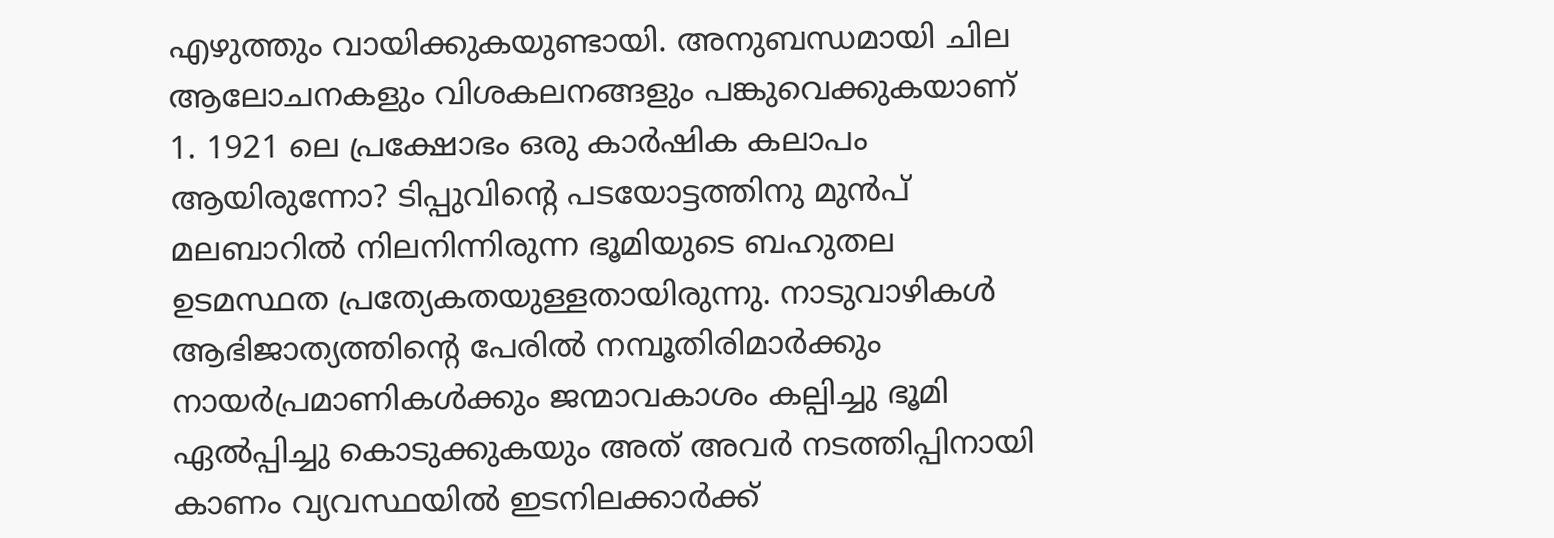എഴുത്തും വായിക്കുകയുണ്ടായി. അനുബന്ധമായി ചില ആലോചനകളും വിശകലനങ്ങളും പങ്കുവെക്കുകയാണ് 1. 1921 ലെ പ്രക്ഷോഭം ഒരു കാർഷിക കലാപം ആയിരുന്നോ? ടിപ്പുവിന്റെ പടയോട്ടത്തിനു മുൻപ് മലബാറിൽ നിലനിന്നിരുന്ന ഭൂമിയുടെ ബഹുതല ഉടമസ്ഥത പ്രത്യേകതയുള്ളതായിരുന്നു. നാടുവാഴികൾ ആഭിജാത്യത്തിന്റെ പേരിൽ നമ്പൂതിരിമാർക്കും നായർപ്രമാണികൾക്കും ജന്മാവകാശം കല്പിച്ചു ഭൂമി ഏൽപ്പിച്ചു കൊടുക്കുകയും അത് അവർ നടത്തിപ്പിനായി കാണം വ്യവസ്ഥയിൽ ഇടനിലക്കാർക്ക്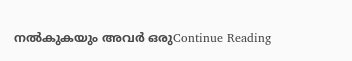നൽകുകയും അവർ ഒരുContinue Reading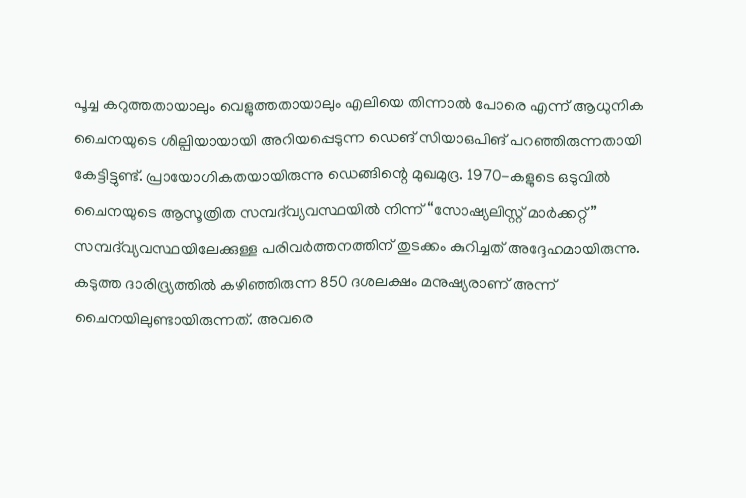പൂച്ച കറുത്തതായാലും വെളുത്തതായാലും എലിയെ തിന്നാൽ പോരെ എന്ന് ആധുനിക ചൈനയുടെ ശില്പിയായായി അറിയപ്പെടുന്ന ഡെങ് സിയാഒപിങ് പറഞ്ഞിരുന്നതായി കേട്ടിട്ടുണ്ട്. പ്രായോഗികതയായിരുന്നു ഡെങ്ങിന്റെ മുഖമുദ്ര. 1970-കളുടെ ഒടുവിൽ ചൈനയുടെ ആസൂത്രിത സമ്പദ്‌വ്യവസ്ഥയിൽ നിന്ന് “സോഷ്യലിസ്റ്റ് മാർക്കറ്റ്” സമ്പദ്‌വ്യവസ്ഥയിലേക്കുള്ള പരിവർത്തനത്തിന് തുടക്കം കുറിച്ചത് അദ്ദേഹമായിരുന്നു. കടുത്ത ദാരിദ്ര്യത്തിൽ കഴിഞ്ഞിരുന്ന 850 ദശലക്ഷം മനുഷ്യരാണ് അന്ന് ചൈനയിലുണ്ടായിരുന്നത്. അവരെ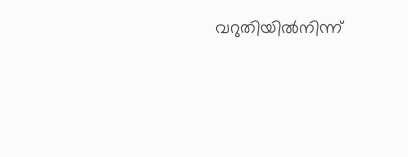വറുതിയിൽനിന്ന്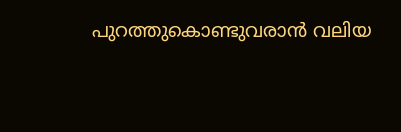പുറത്തുകൊണ്ടുവരാൻ വലിയ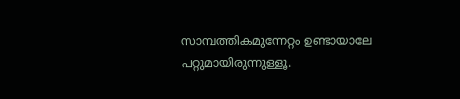സാമ്പത്തികമുന്നേറ്റം ഉണ്ടായാലേ പറ്റുമായിരുന്നുള്ളൂ.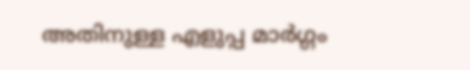അതിനുള്ള എളുപ്പ മാർഗ്ഗം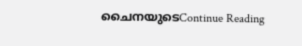ചൈനയുടെContinue Reading